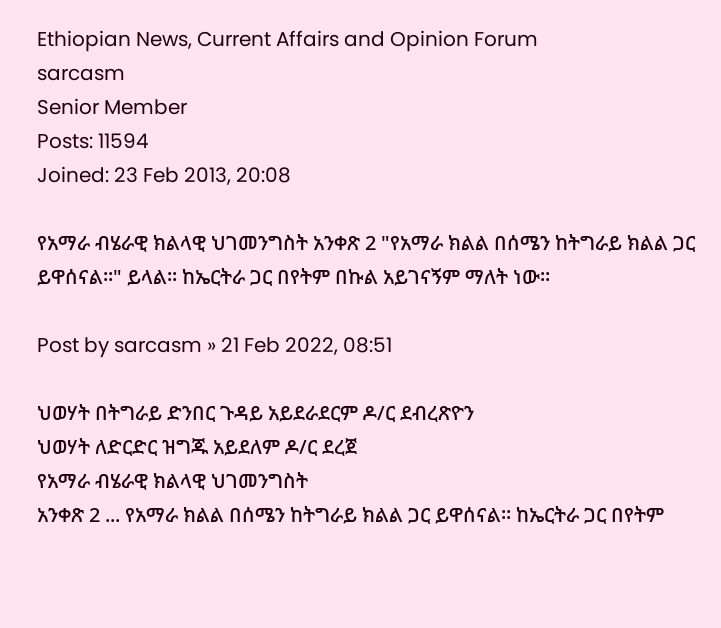Ethiopian News, Current Affairs and Opinion Forum
sarcasm
Senior Member
Posts: 11594
Joined: 23 Feb 2013, 20:08

የአማራ ብሄራዊ ክልላዊ ህገመንግስት አንቀጽ 2 "የአማራ ክልል በሰሜን ከትግራይ ክልል ጋር ይዋሰናል።" ይላል። ከኤርትራ ጋር በየትም በኩል አይገናኝም ማለት ነው።

Post by sarcasm » 21 Feb 2022, 08:51

ህወሃት በትግራይ ድንበር ጉዳይ አይደራደርም ዶ/ር ደብረጽዮን
ህወሃት ለድርድር ዝግጁ አይደለም ዶ/ር ደረጀ
የአማራ ብሄራዊ ክልላዊ ህገመንግስት
አንቀጽ 2 ... የአማራ ክልል በሰሜን ከትግራይ ክልል ጋር ይዋሰናል። ከኤርትራ ጋር በየትም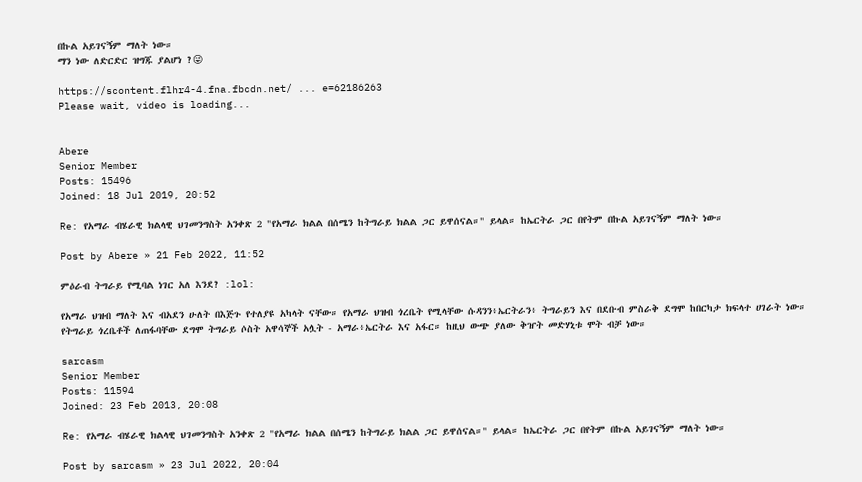በኩል አይገናኝም ማለት ነው።
ማን ነው ለድርድር ዝግጁ ያልሆነ ?😜

https://scontent.flhr4-4.fna.fbcdn.net/ ... e=62186263
Please wait, video is loading...


Abere
Senior Member
Posts: 15496
Joined: 18 Jul 2019, 20:52

Re: የአማራ ብሄራዊ ክልላዊ ህገመንግስት አንቀጽ 2 "የአማራ ክልል በሰሜን ከትግራይ ክልል ጋር ይዋሰናል።" ይላል። ከኤርትራ ጋር በየትም በኩል አይገናኝም ማለት ነው።

Post by Abere » 21 Feb 2022, 11:52

ምዕራብ ትግራይ የሚባል ነገር አለ እንደ? :lol:

የአማራ ህዝብ ማለት እና ብአደን ሁለት በእጅጉ የተለያዩ አካላት ናቸው። የአማራ ህዝብ ጎረቤት የሚላቸው ሱዳንን፥ኤርትራን፥ ትግራይን እና በደቡብ ምስራቅ ደግሞ ከበርካታ ክፍላተ ሀገራት ነው። የትግራይ ጎረቤቶች ለጠፋባቸው ደግሞ ትግራይ ሶስት አዋሳኞች አሏት - አማራ፥ኤርትራ እና አፋር። ከዚህ ውጭ ያለው ቅዠት መድሃኒቱ ሞት ብቻ ነው።

sarcasm
Senior Member
Posts: 11594
Joined: 23 Feb 2013, 20:08

Re: የአማራ ብሄራዊ ክልላዊ ህገመንግስት አንቀጽ 2 "የአማራ ክልል በሰሜን ከትግራይ ክልል ጋር ይዋሰናል።" ይላል። ከኤርትራ ጋር በየትም በኩል አይገናኝም ማለት ነው።

Post by sarcasm » 23 Jul 2022, 20:04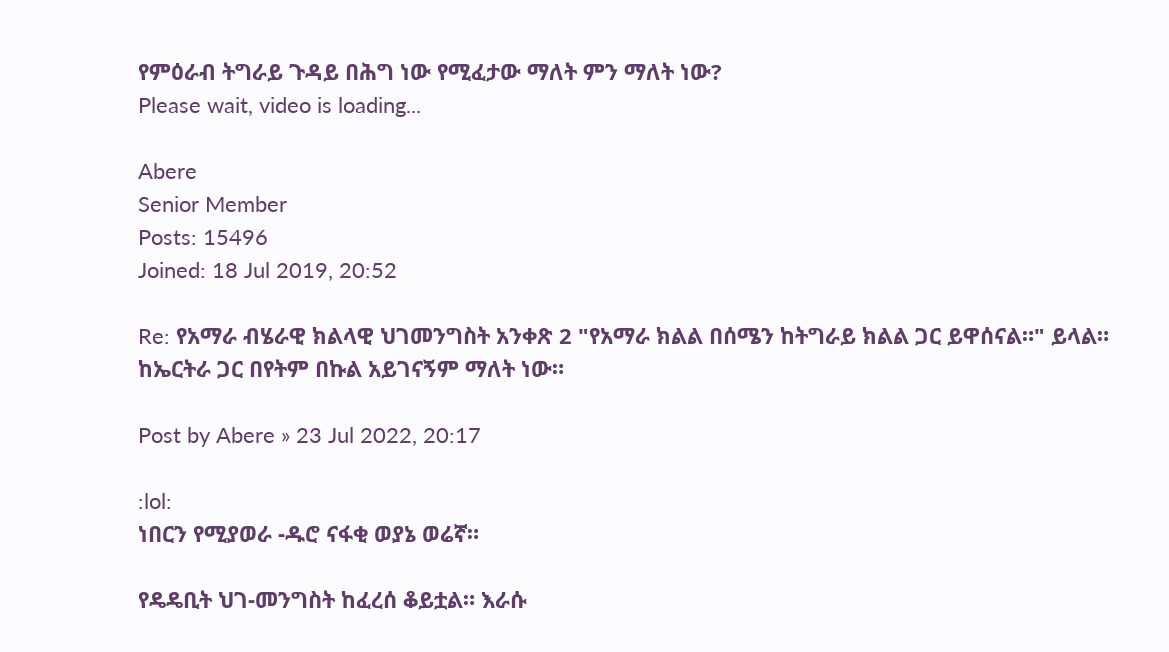የምዕራብ ትግራይ ጉዳይ በሕግ ነው የሚፈታው ማለት ምን ማለት ነው?
Please wait, video is loading...

Abere
Senior Member
Posts: 15496
Joined: 18 Jul 2019, 20:52

Re: የአማራ ብሄራዊ ክልላዊ ህገመንግስት አንቀጽ 2 "የአማራ ክልል በሰሜን ከትግራይ ክልል ጋር ይዋሰናል።" ይላል። ከኤርትራ ጋር በየትም በኩል አይገናኝም ማለት ነው።

Post by Abere » 23 Jul 2022, 20:17

:lol:
ነበርን የሚያወራ -ዱሮ ናፋቂ ወያኔ ወሬኛ።

የዴዴቢት ህገ-መንግስት ከፈረሰ ቆይቷል። እራሱ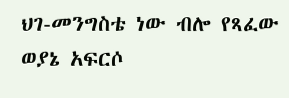ህገ-መንግስቴ ነው ብሎ የጻፈው ወያኔ አፍርሶ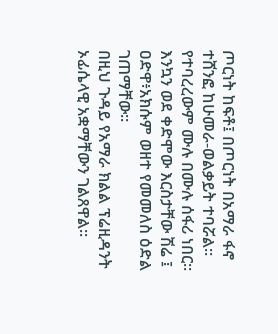ጦርነት ከፍቶ፤ በጦርነት በአማራ ፋኖ ተሸንፎ ከሁመራ-ወልቃይት ተባሯል። የተባረረውም ሙሉ በሙሉ ሰፋሪ ነበር። እንኳን ወደ ቀድሞው እርስታቸው ሽሬ ፤ ዐድዋ፥አክሱም ወዘተ የመመለስ ዕድል ገጠማቸው።
በዚህ ጉዳይ የአማራ ክልል ፕሬዚዳንት ኦፊሴላዊ አቋማቸውን ገልጸዋል።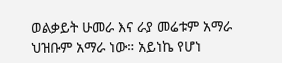ወልቃይት ሁመራ እና ራያ መሬቱም አማራ ህዝቡም አማራ ነው። አይነኬ የሆነ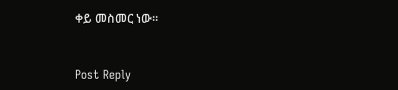ቀይ መስመር ነው።


Post Reply